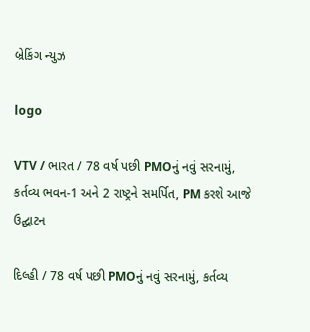બ્રેકિંગ ન્યુઝ

logo

VTV / ભારત / 78 વર્ષ પછી PMOનું નવું સરનામું, કર્તવ્ય ભવન-1 અને 2 રાષ્ટ્રને સમર્પિત, PM કરશે આજે ઉદ્ઘાટન

દિલ્હી / 78 વર્ષ પછી PMOનું નવું સરનામું, કર્તવ્ય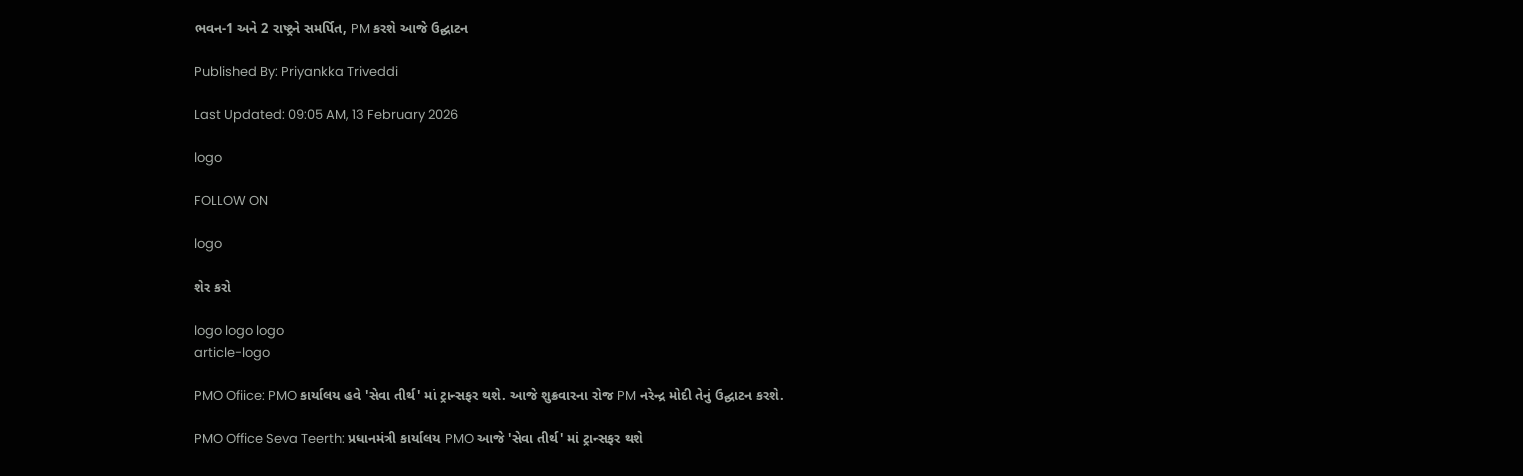ભવન-1 અને 2 રાષ્ટ્રને સમર્પિત, PM કરશે આજે ઉદ્ઘાટન

Published By: Priyankka Triveddi

Last Updated: 09:05 AM, 13 February 2026

logo

FOLLOW ON

logo

શેર કરો

logo logo logo
article-logo

PMO Ofiice: PMO કાર્યાલય હવે 'સેવા તીર્થ' માં ટ્રાન્સફર થશે. આજે શુક્રવારના રોજ PM નરેન્દ્ર મોદી તેનું ઉદ્ઘાટન કરશે.

PMO Office Seva Teerth: પ્રધાનમંત્રી કાર્યાલય PMO આજે 'સેવા તીર્થ' માં ટ્રાન્સફર થશે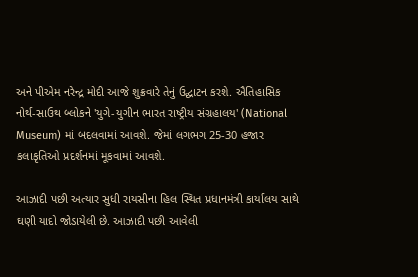અને પીએમ નરેન્દ્ર મોદી આજે શુક્રવારે તેનું ઉદ્ઘાટન કરશે. ઐતિહાસિક નોર્થ-સાઉથ બ્લોકને 'યુગે-યુગીન ભારત રાષ્ટ્રીય સંગ્રહાલય' (National Museum) માં બદલવામાં આવશે. જેમાં લગભગ 25-30 હજાર કલાકૃતિઓ પ્રદર્શનમાં મૂકવામાં આવશે.

આઝાદી પછી અત્યાર સુધી રાયસીના હિલ સ્થિત પ્રધાનમંત્રી કાર્યાલય સાથે ઘણી યાદો જોડાયેલી છે. આઝાદી પછી આવેલી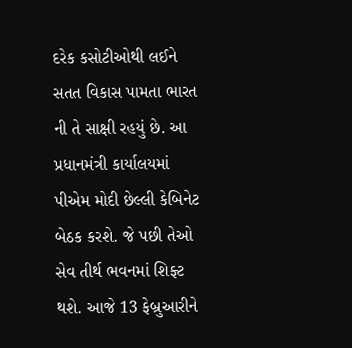દરેક કસોટીઓથી લઈને સતત વિકાસ પામતા ભારત ની તે સાક્ષી રહયું છે. આ પ્રધાનમંત્રી કાર્યાલયમાં પીએમ મોદી છેલ્લી કેબિનેટ બેઠક કરશે. જે પછી તેઓ સેવ તીર્થ ભવનમાં શિફ્ટ થશે. આજે 13 ફેબ્રુઆરીને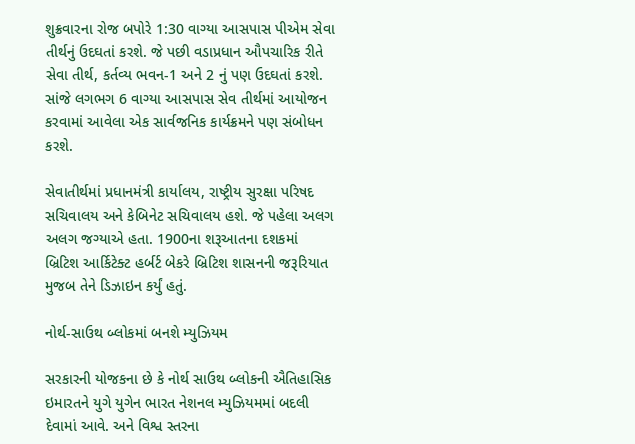શુક્રવારના રોજ બપોરે 1:30 વાગ્યા આસપાસ પીએમ સેવા તીર્થનું ઉદઘતાં કરશે. જે પછી વડાપ્રધાન ઔપચારિક રીતે સેવા તીર્થ, કર્તવ્ય ભવન-1 અને 2 નું પણ ઉદઘતાં કરશે. સાંજે લગભગ 6 વાગ્યા આસપાસ સેવ તીર્થમાં આયોજન કરવામાં આવેલા એક સાર્વજનિક કાર્યક્રમને પણ સંબોધન કરશે.

સેવાતીર્થમાં પ્રધાનમંત્રી કાર્યાલય, રાષ્ટ્રીય સુરક્ષા પરિષદ સચિવાલય અને કેબિનેટ સચિવાલય હશે. જે પહેલા અલગ અલગ જગ્યાએ હતા. 1900ના શરૂઆતના દશકમાં બ્રિટિશ આર્કિટેક્ટ હર્બર્ટ બેકરે બ્રિટિશ શાસનની જરૂરિયાત મુજબ તેને ડિઝાઇન કર્યું હતું.

નોર્થ-સાઉથ બ્લોકમાં બનશે મ્યુઝિયમ

સરકારની યોજકના છે કે નોર્થ સાઉથ બ્લોકની ઐતિહાસિક ઇમારતને યુગે યુગેન ભારત નેશનલ મ્યુઝિયમમાં બદલી દેવામાં આવે. અને વિશ્વ સ્તરના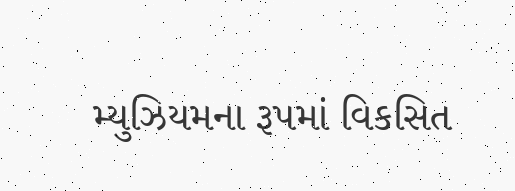મ્યુઝિયમના રૂપમાં વિકસિત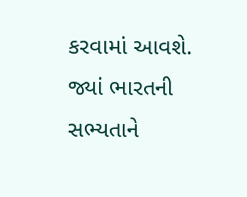કરવામાં આવશે. જ્યાં ભારતની સભ્યતાને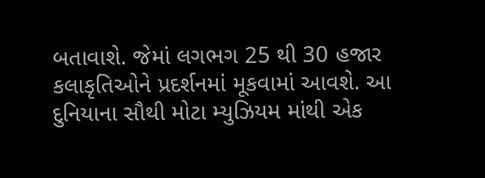બતાવાશે. જેમાં લગભગ 25 થી 30 હજાર કલાકૃતિઓને પ્રદર્શનમાં મૂકવામાં આવશે. આ દુનિયાના સૌથી મોટા મ્યુઝિયમ માંથી એક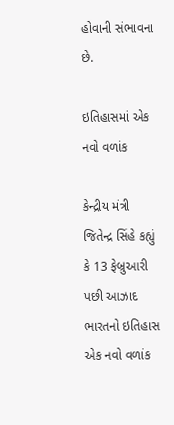હોવાની સંભાવના છે.

ઇતિહાસમાં એક નવો વળાંક

કેન્દ્રીય મંત્રી જિતેન્દ્ર સિંહે કહ્યું કે 13 ફેબ્રુઆરી પછી આઝાદ ભારતનો ઇતિહાસ એક નવો વળાંક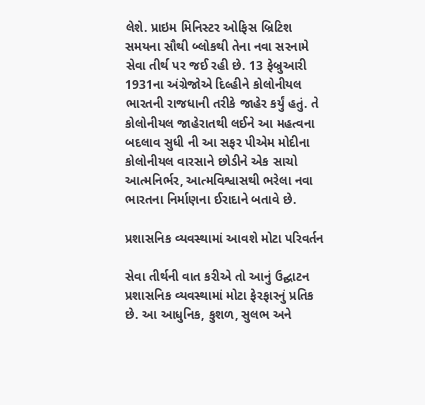લેશે. પ્રાઇમ મિનિસ્ટર ઓફિસ બ્રિટિશ સમયના સૌથી બ્લોકથી તેના નવા સરનામે સેવા તીર્થ પર જઈ રહી છે. 13 ફેબ્રુઆરી 1931ના અંગ્રેજોએ દિલ્હીને કોલોનીયલ ભારતની રાજધાની તરીકે જાહેર કર્યું હતું. તે કોલોનીયલ જાહેરાતથી લઈને આ મહત્વના બદલાવ સુધી ની આ સફર પીએમ મોદીના કોલોનીયલ વારસાને છોડીને એક સાચો આત્મનિર્ભર, આત્મવિશ્વાસથી ભરેલા નવા ભારતના નિર્માણના ઈરાદાને બતાવે છે.

પ્રશાસનિક વ્યવસ્થામાં આવશે મોટા પરિવર્તન

સેવા તીર્થની વાત કરીએ તો આનું ઉદ્ઘાટન પ્રશાસનિક વ્યવસ્થામાં મોટા ફેરફારનું પ્રતિક છે. આ આધુનિક, કુશળ, સુલભ અને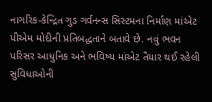નાગરિક-કેન્દ્રિત ગુડ ગર્વનન્સ સિસ્ટમના નિર્માણ માંએટ પીએમ મોદીની પ્રતિબદ્ધતાને બતાવે છે. નવું ભવન પરિસર આધુનિક અને ભવિષ્ય માંએટ તૈયાર થઈ રહેલી સુવિધાઓની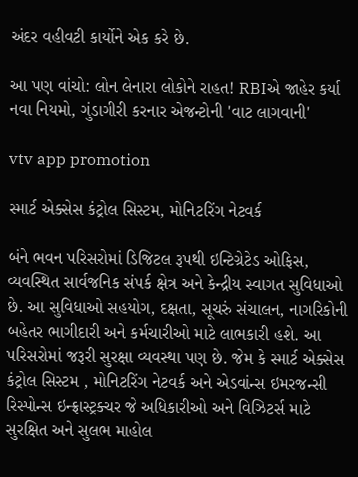અંદર વહીવટી કાર્યોને એક કરે છે.

આ પણ વાંચો: લોન લેનારા લોકોને રાહત! RBIએ જાહેર કર્યા નવા નિયમો, ગુંડાગીરી કરનાર એજન્ટોની 'વાટ લાગવાની'

vtv app promotion

સ્માર્ટ એક્સેસ કંટ્રોલ સિસ્ટમ, મોનિટરિંગ નેટવર્ક

બંને ભવન પરિસરોમાં ડિજિટલ રૂપથી ઇન્ટિગ્રેટેડ ઓફિસ, વ્યવસ્થિત સાર્વજનિક સંપર્ક ક્ષેત્ર અને કેન્દ્રીય સ્વાગત સુવિધાઓ છે. આ સુવિધાઓ સહયોગ, દક્ષતા, સૂચરું સંચાલન, નાગરિકોની બહેતર ભાગીદારી અને કર્મચારીઓ માટે લાભકારી હશે. આ પરિસરોમાં જરૂરી સુરક્ષા વ્યવસ્થા પણ છે. જેમ કે સ્માર્ટ એક્સેસ કંટ્રોલ સિસ્ટમ , મોનિટરિંગ નેટવર્ક અને એડવાંન્સ ઇમરજન્સી રિસ્પોન્સ ઇન્ફ્રાસ્ટ્રક્ચર જે અધિકારીઓ અને વિઝિટર્સ માટે સુરક્ષિત અને સુલભ માહોલ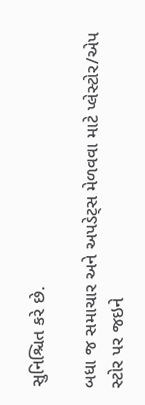સુનિશ્ચિત કરે છે.

બધા જ સમાચાર અને અપડેટ્સ મેળવવા માટે પ્લેસ્ટોર/એપ સ્ટોર પર જઇને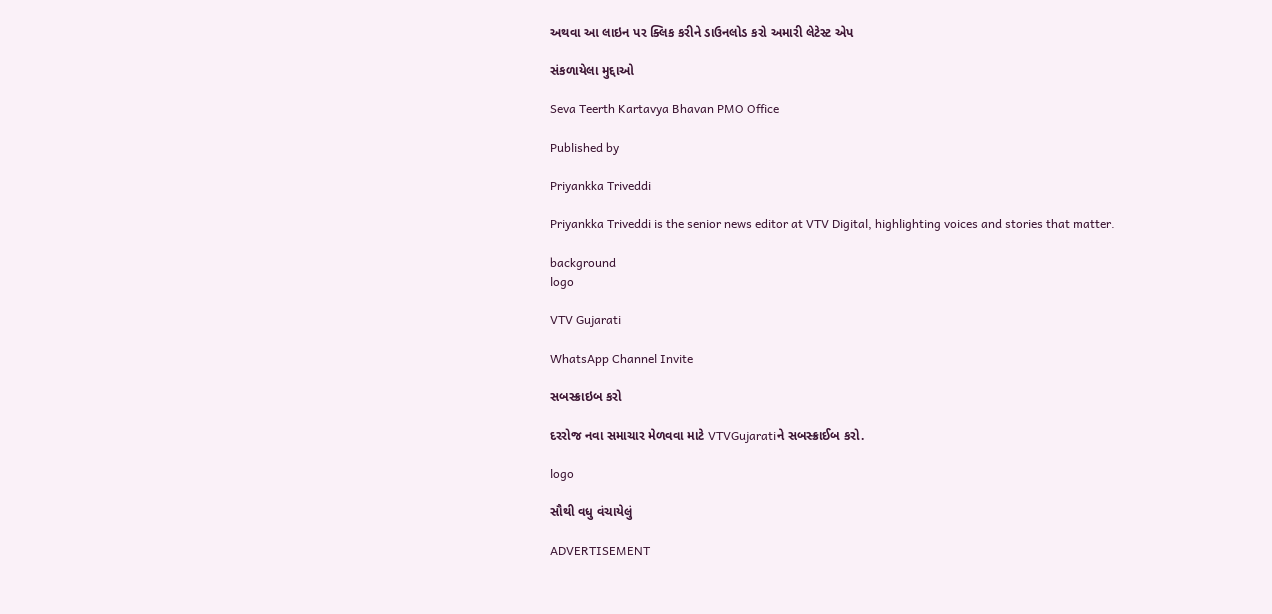અથવા આ લાઇન પર ક્લિક કરીને ડાઉનલોડ કરો અમારી લેટેસ્ટ એપ

સંકળાયેલા મુદ્દાઓ

Seva Teerth Kartavya Bhavan PMO Office

Published by

Priyankka Triveddi

Priyankka Triveddi is the senior news editor at VTV Digital, highlighting voices and stories that matter.

background
logo

VTV Gujarati

WhatsApp Channel Invite

સબસ્ક્રાઇબ કરો

દરરોજ નવા સમાચાર મેળવવા માટે VTVGujaratiને સબસ્ક્રાઈબ કરો.

logo

સૌથી વધુ વંચાયેલું

ADVERTISEMENT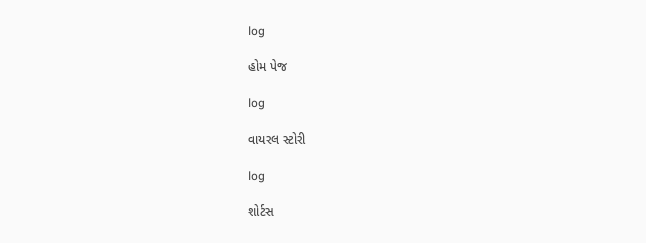log

હોમ પેજ

log

વાયરલ સ્ટોરી

log

શોર્ટસ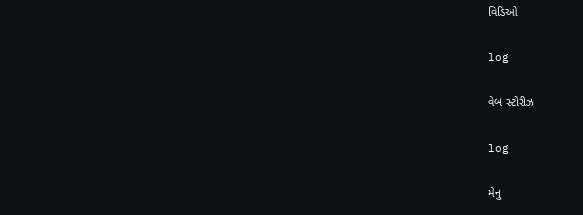વિડિઓ

log

વેબ સ્ટોરીઝ

log

મેનુ